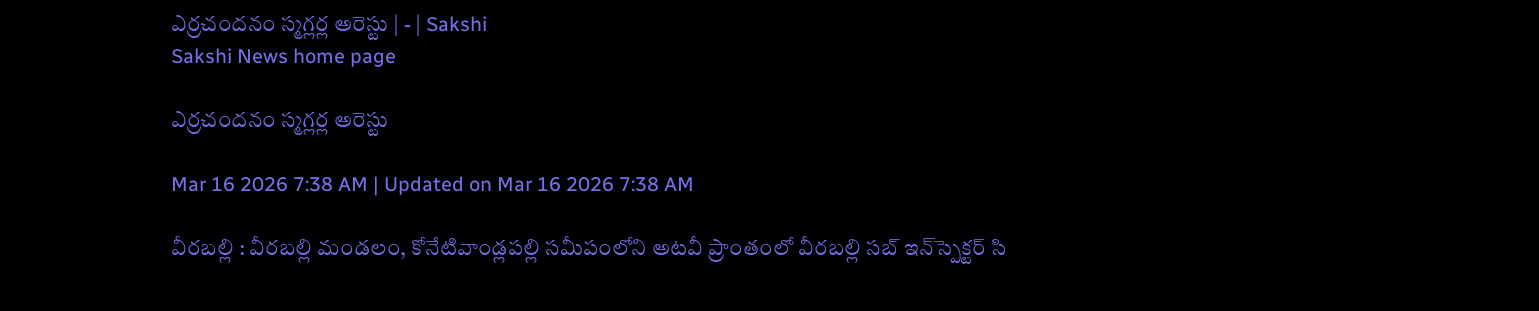ఎర్రచందనం స్మగ్లర్ల అరెస్టు | - | Sakshi
Sakshi News home page

ఎర్రచందనం స్మగ్లర్ల అరెస్టు

Mar 16 2026 7:38 AM | Updated on Mar 16 2026 7:38 AM

వీరబల్లి : వీరబల్లి మండలం, కోనేటివాండ్లపల్లి సమీపంలోని అటవీ ప్రాంతంలో వీరబల్లి సబ్‌ ఇన్‌స్పెక్టర్‌ సి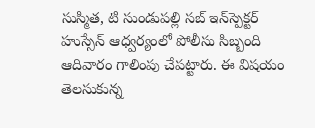సుస్మిత, టి సుండుపల్లి సబ్‌ ఇన్‌స్పెక్టర్‌ హుస్సేన్‌ ఆధ్వర్యంలో పోలీసు సిబ్బంది ఆదివారం గాలింపు చేపట్టారు. ఈ విషయం తెలసుకున్న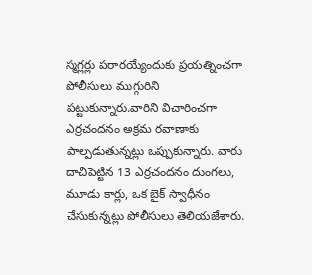స్మగ్లర్లు పరారయ్యేందుకు ప్రయత్నించగా పోలీసులు ముగ్గురిని పట్టుకున్నారు.వారిని విచారించగా ఎర్రచందనం అక్రమ రవాణాకు పాల్పడుతున్నట్లు ఒప్పుకున్నారు. వారు దాచిపెట్టిన 13 ఎర్రచందనం దుంగలు, మూడు కార్లు, ఒక బైక్‌ స్వాధీనం చేసుకున్నట్లు పోలీసులు తెలియజేశారు.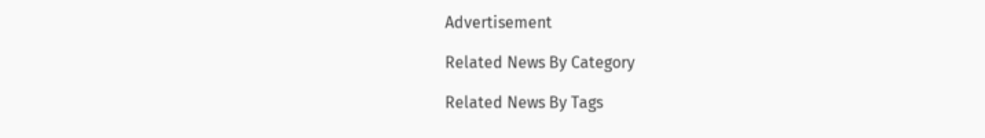Advertisement

Related News By Category

Related News By Tags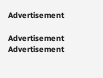Advertisement

Advertisement
Advertisement